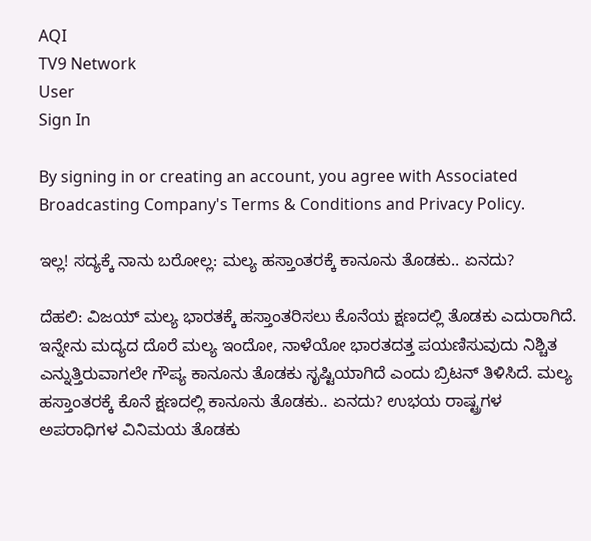AQI
TV9 Network
User
Sign In

By signing in or creating an account, you agree with Associated Broadcasting Company's Terms & Conditions and Privacy Policy.

ಇಲ್ಲ! ಸದ್ಯಕ್ಕೆ ನಾನು ಬರೋಲ್ಲ: ಮಲ್ಯ ಹಸ್ತಾಂತರಕ್ಕೆ ಕಾನೂನು ತೊಡಕು.. ಏನದು?

ದೆಹಲಿ: ವಿಜಯ್ ಮಲ್ಯ ಭಾರತಕ್ಕೆ ಹಸ್ತಾಂತರಿಸಲು ಕೊನೆಯ ಕ್ಷಣದಲ್ಲಿ ತೊಡಕು ಎದುರಾಗಿದೆ. ಇನ್ನೇನು ಮದ್ಯದ ದೊರೆ ಮಲ್ಯ ಇಂದೋ, ನಾಳೆಯೋ ಭಾರತದತ್ತ ಪಯಣಿಸುವುದು ನಿಶ್ಚಿತ ಎನ್ನುತ್ತಿರುವಾಗಲೇ ಗೌಪ್ಯ ಕಾನೂನು ತೊಡಕು ಸೃಷ್ಟಿಯಾಗಿದೆ ಎಂದು ಬ್ರಿಟನ್ ತಿಳಿಸಿದೆ. ಮಲ್ಯ ಹಸ್ತಾಂತರಕ್ಕೆ ಕೊನೆ ಕ್ಷಣದಲ್ಲಿ ಕಾನೂನು ತೊಡಕು.. ಏನದು? ಉಭಯ ರಾಷ್ಟ್ರಗಳ ಅಪರಾಧಿಗಳ ವಿನಿಮಯ ತೊಡಕು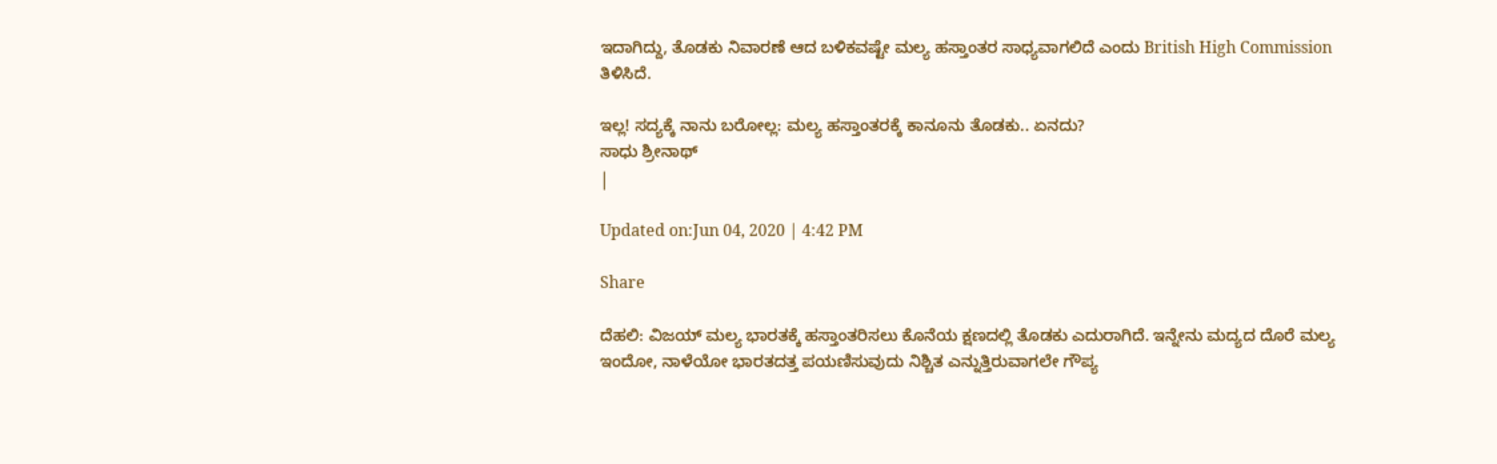ಇದಾಗಿದ್ದು, ತೊಡಕು ನಿವಾರಣೆ ಆದ ಬಳಿಕವಷ್ಟೇ ಮಲ್ಯ ಹಸ್ತಾಂತರ ಸಾಧ್ಯವಾಗಲಿದೆ ಎಂದು British High Commission ತಿಳಿಸಿದೆ.

ಇಲ್ಲ! ಸದ್ಯಕ್ಕೆ ನಾನು ಬರೋಲ್ಲ: ಮಲ್ಯ ಹಸ್ತಾಂತರಕ್ಕೆ ಕಾನೂನು ತೊಡಕು.. ಏನದು?
ಸಾಧು ಶ್ರೀನಾಥ್
|

Updated on:Jun 04, 2020 | 4:42 PM

Share

ದೆಹಲಿ: ವಿಜಯ್ ಮಲ್ಯ ಭಾರತಕ್ಕೆ ಹಸ್ತಾಂತರಿಸಲು ಕೊನೆಯ ಕ್ಷಣದಲ್ಲಿ ತೊಡಕು ಎದುರಾಗಿದೆ. ಇನ್ನೇನು ಮದ್ಯದ ದೊರೆ ಮಲ್ಯ ಇಂದೋ, ನಾಳೆಯೋ ಭಾರತದತ್ತ ಪಯಣಿಸುವುದು ನಿಶ್ಚಿತ ಎನ್ನುತ್ತಿರುವಾಗಲೇ ಗೌಪ್ಯ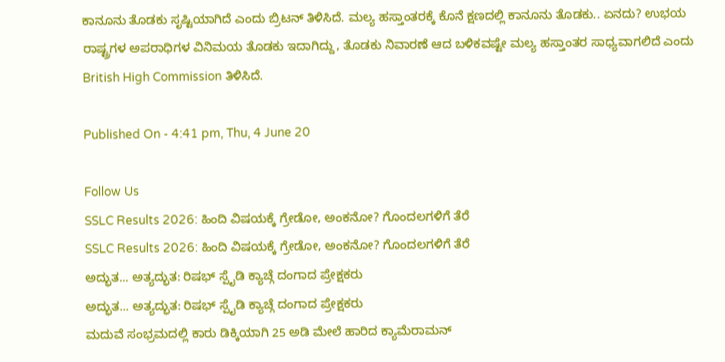ಕಾನೂನು ತೊಡಕು ಸೃಷ್ಟಿಯಾಗಿದೆ ಎಂದು ಬ್ರಿಟನ್ ತಿಳಿಸಿದೆ. ಮಲ್ಯ ಹಸ್ತಾಂತರಕ್ಕೆ ಕೊನೆ ಕ್ಷಣದಲ್ಲಿ ಕಾನೂನು ತೊಡಕು.. ಏನದು? ಉಭಯ ರಾಷ್ಟ್ರಗಳ ಅಪರಾಧಿಗಳ ವಿನಿಮಯ ತೊಡಕು ಇದಾಗಿದ್ದು, ತೊಡಕು ನಿವಾರಣೆ ಆದ ಬಳಿಕವಷ್ಟೇ ಮಲ್ಯ ಹಸ್ತಾಂತರ ಸಾಧ್ಯವಾಗಲಿದೆ ಎಂದು British High Commission ತಿಳಿಸಿದೆ.

Published On - 4:41 pm, Thu, 4 June 20

Follow Us
SSLC Results 2026: ಹಿಂದಿ ವಿಷಯಕ್ಕೆ ಗ್ರೇಡೋ, ಅಂಕನೋ? ಗೊಂದಲಗಳಿಗೆ ತೆರೆ
SSLC Results 2026: ಹಿಂದಿ ವಿಷಯಕ್ಕೆ ಗ್ರೇಡೋ, ಅಂಕನೋ? ಗೊಂದಲಗಳಿಗೆ ತೆರೆ
ಅದ್ಭುತ... ಅತ್ಯದ್ಭುತ: ರಿಷಭ್ ಸ್ಪೈಡಿ ಕ್ಯಾಚ್ಗೆ ದಂಗಾದ ಪ್ರೇಕ್ಷಕರು
ಅದ್ಭುತ... ಅತ್ಯದ್ಭುತ: ರಿಷಭ್ ಸ್ಪೈಡಿ ಕ್ಯಾಚ್ಗೆ ದಂಗಾದ ಪ್ರೇಕ್ಷಕರು
ಮದುವೆ ಸಂಭ್ರಮದಲ್ಲಿ ಕಾರು ಡಿಕ್ಕಿಯಾಗಿ 25 ಅಡಿ ಮೇಲೆ ಹಾರಿದ ಕ್ಯಾಮೆರಾಮನ್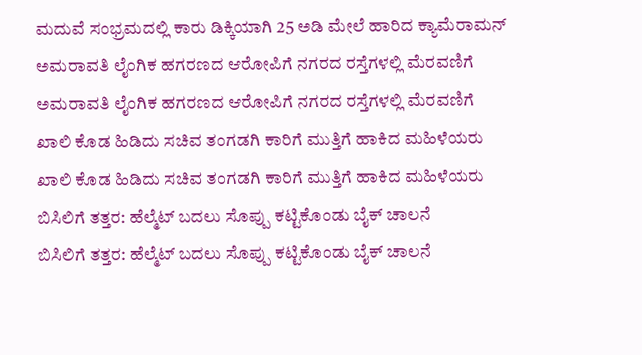ಮದುವೆ ಸಂಭ್ರಮದಲ್ಲಿ ಕಾರು ಡಿಕ್ಕಿಯಾಗಿ 25 ಅಡಿ ಮೇಲೆ ಹಾರಿದ ಕ್ಯಾಮೆರಾಮನ್
ಅಮರಾವತಿ ಲೈಂಗಿಕ ಹಗರಣದ ಆರೋಪಿಗೆ ನಗರದ ರಸ್ತೆಗಳಲ್ಲಿ ಮೆರವಣಿಗೆ
ಅಮರಾವತಿ ಲೈಂಗಿಕ ಹಗರಣದ ಆರೋಪಿಗೆ ನಗರದ ರಸ್ತೆಗಳಲ್ಲಿ ಮೆರವಣಿಗೆ
ಖಾಲಿ ಕೊಡ ಹಿಡಿದು ಸಚಿವ ತಂಗಡಗಿ ಕಾರಿಗೆ ಮುತ್ತಿಗೆ ಹಾಕಿದ ಮಹಿಳೆಯರು
ಖಾಲಿ ಕೊಡ ಹಿಡಿದು ಸಚಿವ ತಂಗಡಗಿ ಕಾರಿಗೆ ಮುತ್ತಿಗೆ ಹಾಕಿದ ಮಹಿಳೆಯರು
ಬಿಸಿಲಿಗೆ ತತ್ತರ: ಹೆಲ್ಮೆಟ್ ಬದಲು ಸೊಪ್ಪು ಕಟ್ಟಿಕೊಂಡು ಬೈಕ್ ಚಾಲನೆ
ಬಿಸಿಲಿಗೆ ತತ್ತರ: ಹೆಲ್ಮೆಟ್ ಬದಲು ಸೊಪ್ಪು ಕಟ್ಟಿಕೊಂಡು ಬೈಕ್ ಚಾಲನೆ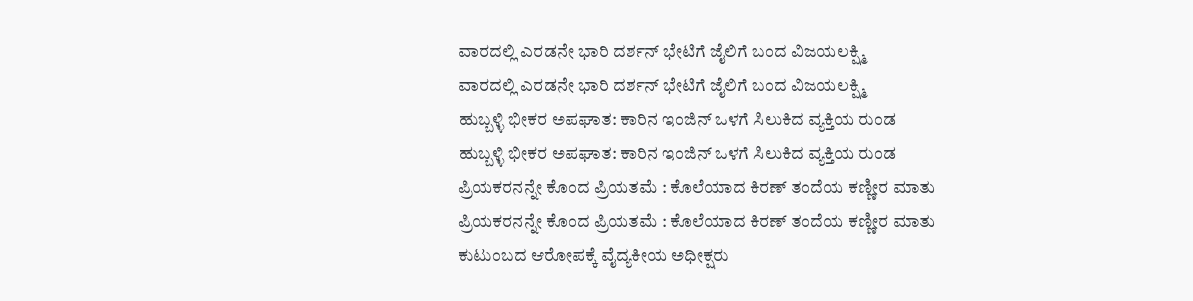ವಾರದಲ್ಲಿ ಎರಡನೇ ಭಾರಿ ದರ್ಶನ್ ಭೇಟಿಗೆ ಜೈಲಿಗೆ ಬಂದ ವಿಜಯಲಕ್ಷ್ಮಿ
ವಾರದಲ್ಲಿ ಎರಡನೇ ಭಾರಿ ದರ್ಶನ್ ಭೇಟಿಗೆ ಜೈಲಿಗೆ ಬಂದ ವಿಜಯಲಕ್ಷ್ಮಿ
ಹುಬ್ಬಳ್ಳಿ ಭೀಕರ ಅಪಘಾತ: ಕಾರಿನ ಇಂಜಿನ್ ಒಳಗೆ ಸಿಲುಕಿದ ವ್ಯಕ್ತಿಯ ರುಂಡ
ಹುಬ್ಬಳ್ಳಿ ಭೀಕರ ಅಪಘಾತ: ಕಾರಿನ ಇಂಜಿನ್ ಒಳಗೆ ಸಿಲುಕಿದ ವ್ಯಕ್ತಿಯ ರುಂಡ
ಪ್ರಿಯಕರನನ್ನೇ ಕೊಂದ ಪ್ರಿಯತಮೆ : ಕೊಲೆಯಾದ ಕಿರಣ್ ತಂದೆಯ ಕಣ್ಣೀರ ಮಾತು
ಪ್ರಿಯಕರನನ್ನೇ ಕೊಂದ ಪ್ರಿಯತಮೆ : ಕೊಲೆಯಾದ ಕಿರಣ್ ತಂದೆಯ ಕಣ್ಣೀರ ಮಾತು
ಕುಟುಂಬದ ಆರೋಪಕ್ಕೆ ವೈದ್ಯಕೀಯ ಅಧೀಕ್ಷರು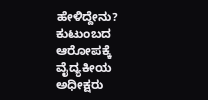ಹೇಳಿದ್ದೇನು?
ಕುಟುಂಬದ ಆರೋಪಕ್ಕೆ ವೈದ್ಯಕೀಯ ಅಧೀಕ್ಷರು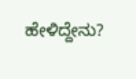ಹೇಳಿದ್ದೇನು?